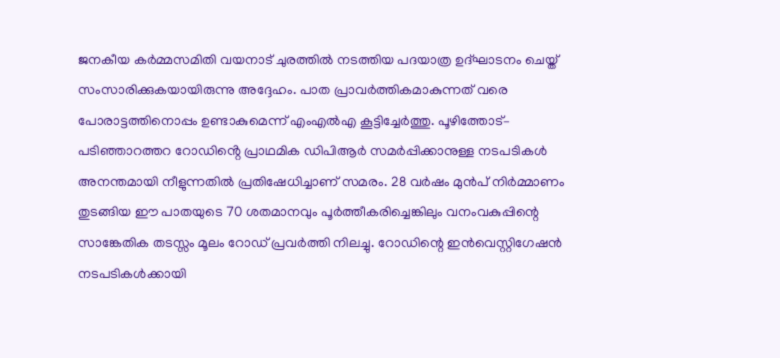ജനകീയ കർമ്മസമിതി വയനാട് ചുരത്തിൽ നടത്തിയ പദയാത്ര ഉദ്ഘാടനം ചെയ്ത് സംസാരിക്കുകയായിരുന്നു അദ്ദേഹം. പാത പ്രാവർത്തികമാകുന്നത് വരെ പോരാട്ടത്തിനൊപ്പം ഉണ്ടാകുമെന്ന് എംഎൽഎ കൂട്ടിച്ചേർത്തു. പൂഴിത്തോട്– പടിഞ്ഞാറത്തറ റോഡിൻ്റെ പ്രാഥമിക ഡിപിആർ സമർപ്പിക്കാനുള്ള നടപടികൾ അനന്തമായി നീളുന്നതിൽ പ്രതിഷേധിച്ചാണ് സമരം. 28 വർഷം മുൻപ് നിർമ്മാണം തുടങ്ങിയ ഈ പാതയുടെ 70 ശതമാനവും പൂർത്തീകരിച്ചെങ്കിലും വനംവകുപ്പിന്റെ സാങ്കേതിക തടസ്സം മൂലം റോഡ് പ്രവർത്തി നിലച്ചു. റോഡിന്റെ ഇൻവെസ്റ്റിഗേഷൻ നടപടികൾക്കായി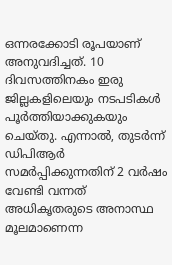ഒന്നരക്കോടി രൂപയാണ് അനുവദിച്ചത്. 10 ദിവസത്തിനകം ഇരു ജില്ലകളിലെയും നടപടികൾ പൂർത്തിയാക്കുകയും ചെയ്തു. എന്നാൽ, തുടർന്ന് ഡിപിആർ സമർപ്പിക്കുന്നതിന് 2 വർഷം വേണ്ടി വന്നത് അധികൃതരുടെ അനാസ്ഥ മൂലമാണെന്ന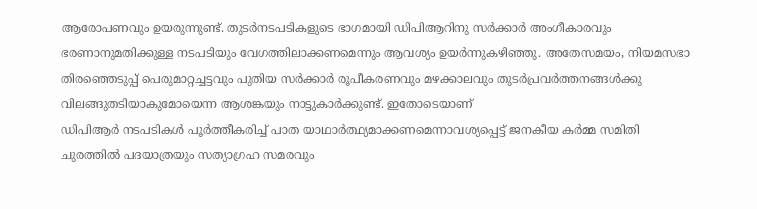ആരോപണവും ഉയരുന്നുണ്ട്. തുടർനടപടികളുടെ ഭാഗമായി ഡിപിആറിനു സർക്കാർ അംഗീകാരവും ഭരണാനുമതിക്കുള്ള നടപടിയും വേഗത്തിലാക്കണമെന്നും ആവശ്യം ഉയർന്നുകഴിഞ്ഞു. അതേസമയം, നിയമസഭാ തിരഞ്ഞെടുപ്പ് പെരുമാറ്റച്ചട്ടവും പുതിയ സർക്കാർ രൂപീകരണവും മഴക്കാലവും തുടർപ്രവർത്തനങ്ങൾക്കു വിലങ്ങുതടിയാകുമോയെന്ന ആശങ്കയും നാട്ടുകാർക്കുണ്ട്. ഇതോടെയാണ്
ഡിപിആർ നടപടികൾ പൂർത്തീകരിച്ച് പാത യാഥാർത്ഥ്യമാക്കണമെന്നാവശ്യപ്പെട്ട് ജനകീയ കർമ്മ സമിതി ചുരത്തിൽ പദയാത്രയും സത്യാഗ്രഹ സമരവും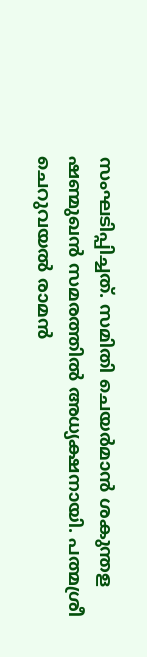സംഘടിപ്പിച്ചത്. സമിതി ചെയർമാൻ ശകുന്തള ഷണ്മുഖൻ സമരത്തിൽ അധ്യക്ഷനായി. പത്മശ്രീ ചെറുവയൽ രാമൻ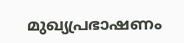മുഖ്യപ്രഭാഷണം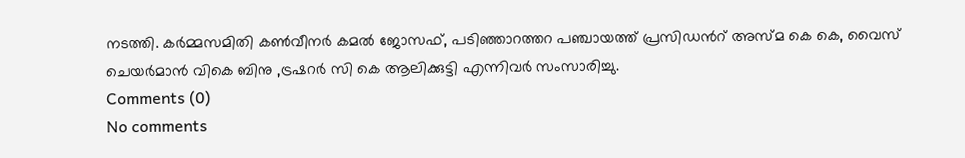നടത്തി. കർമ്മസമിതി കൺവീനർ കമൽ ജോസഫ്, പടിഞ്ഞാറത്തറ പഞ്ചായത്ത് പ്രസിഡൻറ് അസ്മ കെ കെ, വൈസ് ചെയർമാൻ വികെ ബിനു ,ട്രഷറർ സി കെ ആലിക്കുട്ടി എന്നിവർ സംസാരിച്ചു.
Comments (0)
No comments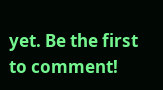yet. Be the first to comment!